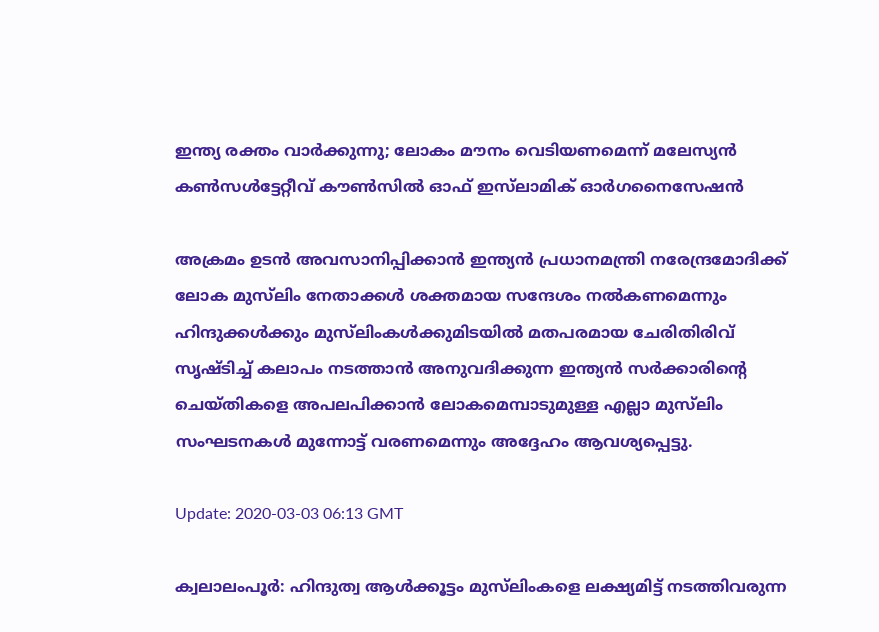ഇന്ത്യ രക്തം വാര്‍ക്കുന്നു; ലോകം മൗനം വെടിയണമെന്ന് മലേസ്യന്‍ കണ്‍സള്‍ട്ടേറ്റീവ് കൗണ്‍സില്‍ ഓഫ് ഇസ്‌ലാമിക് ഓര്‍ഗനൈസേഷന്‍

അക്രമം ഉടന്‍ അവസാനിപ്പിക്കാന്‍ ഇന്ത്യന്‍ പ്രധാനമന്ത്രി നരേന്ദ്രമോദിക്ക് ലോക മുസ്‌ലിം നേതാക്കള്‍ ശക്തമായ സന്ദേശം നല്‍കണമെന്നും ഹിന്ദുക്കള്‍ക്കും മുസ്‌ലിംകള്‍ക്കുമിടയില്‍ മതപരമായ ചേരിതിരിവ് സൃഷ്ടിച്ച് കലാപം നടത്താന്‍ അനുവദിക്കുന്ന ഇന്ത്യന്‍ സര്‍ക്കാരിന്റെ ചെയ്തികളെ അപലപിക്കാന്‍ ലോകമെമ്പാടുമുള്ള എല്ലാ മുസ്‌ലിം സംഘടനകള്‍ മുന്നോട്ട് വരണമെന്നും അദ്ദേഹം ആവശ്യപ്പെട്ടു.

Update: 2020-03-03 06:13 GMT

ക്വലാലംപൂര്‍: ഹിന്ദുത്വ ആള്‍ക്കൂട്ടം മുസ്‌ലിംകളെ ലക്ഷ്യമിട്ട് നടത്തിവരുന്ന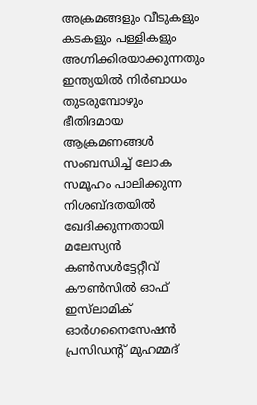അക്രമങ്ങളും വീടുകളും കടകളും പള്ളികളും അഗ്നിക്കിരയാക്കുന്നതും ഇന്ത്യയില്‍ നിര്‍ബാധം തുടരുമ്പോഴും ഭീതിദമായ ആക്രമണങ്ങള്‍ സംബന്ധിച്ച് ലോക സമൂഹം പാലിക്കുന്ന നിശബ്ദതയില്‍ ഖേദിക്കുന്നതായി മലേസ്യന്‍ കണ്‍സള്‍ട്ടേറ്റീവ് കൗണ്‍സില്‍ ഓഫ് ഇസ്‌ലാമിക് ഓര്‍ഗനൈസേഷന്‍ പ്രസിഡന്റ് മുഹമ്മദ്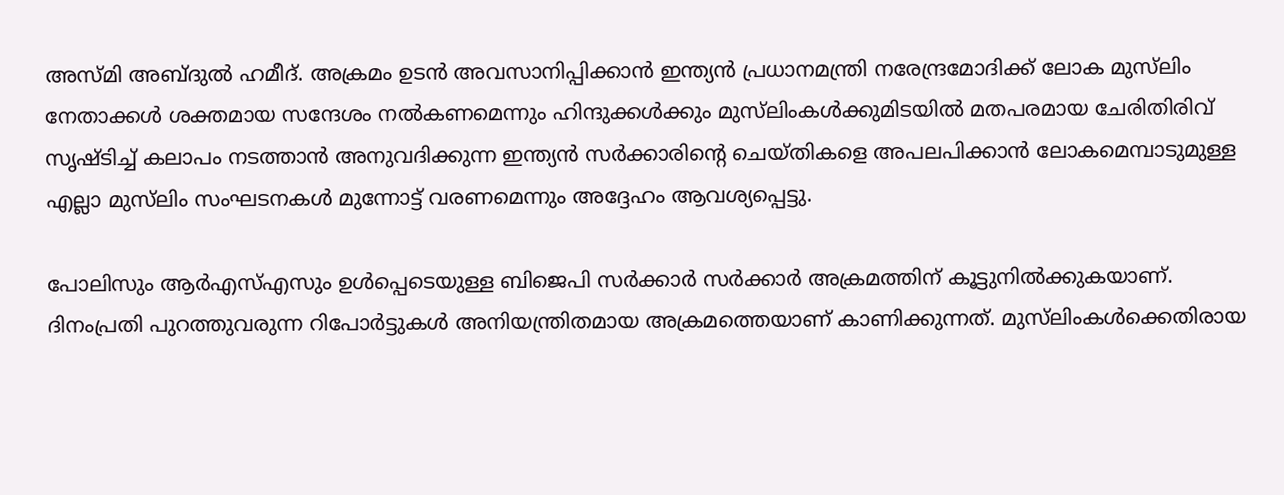അസ്മി അബ്ദുല്‍ ഹമീദ്. അക്രമം ഉടന്‍ അവസാനിപ്പിക്കാന്‍ ഇന്ത്യന്‍ പ്രധാനമന്ത്രി നരേന്ദ്രമോദിക്ക് ലോക മുസ്‌ലിം നേതാക്കള്‍ ശക്തമായ സന്ദേശം നല്‍കണമെന്നും ഹിന്ദുക്കള്‍ക്കും മുസ്‌ലിംകള്‍ക്കുമിടയില്‍ മതപരമായ ചേരിതിരിവ് സൃഷ്ടിച്ച് കലാപം നടത്താന്‍ അനുവദിക്കുന്ന ഇന്ത്യന്‍ സര്‍ക്കാരിന്റെ ചെയ്തികളെ അപലപിക്കാന്‍ ലോകമെമ്പാടുമുള്ള എല്ലാ മുസ്‌ലിം സംഘടനകള്‍ മുന്നോട്ട് വരണമെന്നും അദ്ദേഹം ആവശ്യപ്പെട്ടു.

പോലിസും ആര്‍എസ്എസും ഉള്‍പ്പെടെയുള്ള ബിജെപി സര്‍ക്കാര്‍ സര്‍ക്കാര്‍ അക്രമത്തിന് കൂട്ടുനില്‍ക്കുകയാണ്. ദിനംപ്രതി പുറത്തുവരുന്ന റിപോര്‍ട്ടുകള്‍ അനിയന്ത്രിതമായ അക്രമത്തെയാണ് കാണിക്കുന്നത്. മുസ്‌ലിംകള്‍ക്കെതിരായ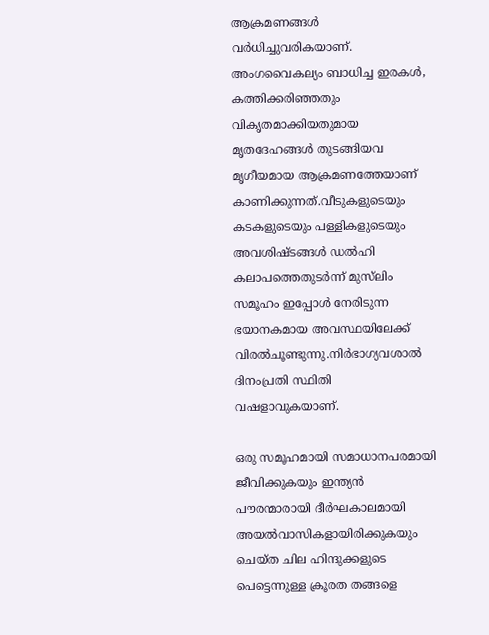ആക്രമണങ്ങള്‍ വര്‍ധിച്ചുവരികയാണ്. അംഗവൈകല്യം ബാധിച്ച ഇരകള്‍, കത്തിക്കരിഞ്ഞതും വികൃതമാക്കിയതുമായ മൃതദേഹങ്ങള്‍ തുടങ്ങിയവ മൃഗീയമായ ആക്രമണത്തേയാണ് കാണിക്കുന്നത്.വീടുകളുടെയും കടകളുടെയും പള്ളികളുടെയും അവശിഷ്ടങ്ങള്‍ ഡല്‍ഹി കലാപത്തെതുടര്‍ന്ന് മുസ്‌ലിം സമൂഹം ഇപ്പോള്‍ നേരിടുന്ന ഭയാനകമായ അവസ്ഥയിലേക്ക് വിരല്‍ചൂണ്ടുന്നു.നിര്‍ഭാഗ്യവശാല്‍ ദിനംപ്രതി സ്ഥിതി വഷളാവുകയാണ്.

ഒരു സമൂഹമായി സമാധാനപരമായി ജീവിക്കുകയും ഇന്ത്യന്‍ പൗരന്മാരായി ദീര്‍ഘകാലമായി അയല്‍വാസികളായിരിക്കുകയും ചെയ്ത ചില ഹിന്ദുക്കളുടെ പെട്ടെന്നുള്ള ക്രൂരത തങ്ങളെ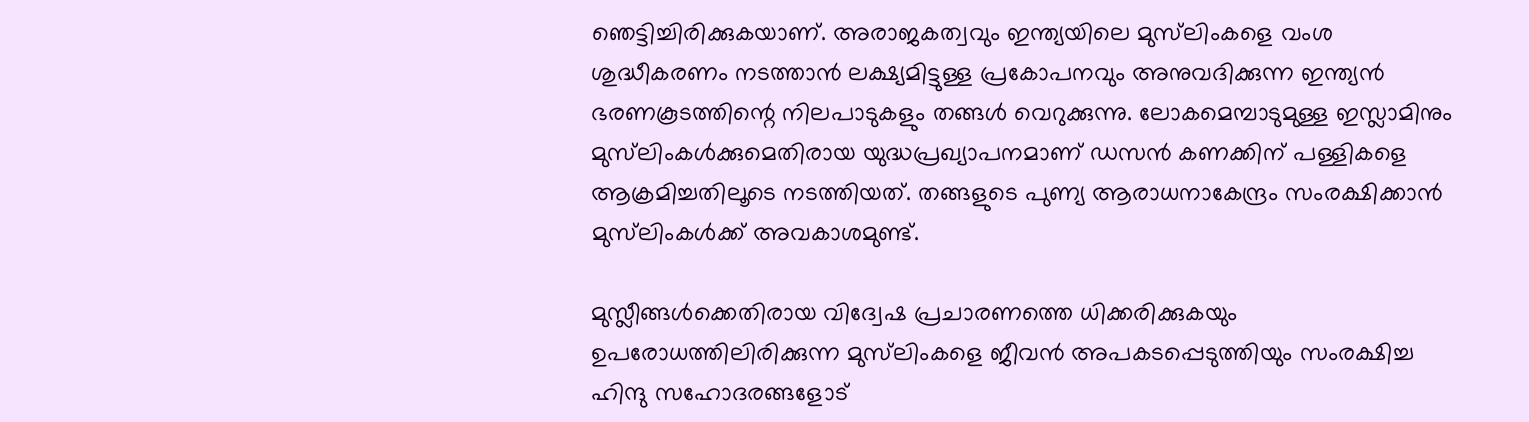ഞെട്ടിച്ചിരിക്കുകയാണ്. അരാജകത്വവും ഇന്ത്യയിലെ മുസ്‌ലിംകളെ വംശ ശുദ്ധീകരണം നടത്താന്‍ ലക്ഷ്യമിട്ടുള്ള പ്രകോപനവും അനുവദിക്കുന്ന ഇന്ത്യന്‍ ഭരണകൂടത്തിന്റെ നിലപാടുകളും തങ്ങള്‍ വെറുക്കുന്നു. ലോകമെമ്പാടുമുള്ള ഇസ്ലാമിനും മുസ്‌ലിംകള്‍ക്കുമെതിരായ യുദ്ധപ്രഖ്യാപനമാണ് ഡസന്‍ കണക്കിന് പള്ളികളെ ആക്രമിച്ചതിലൂടെ നടത്തിയത്. തങ്ങളുടെ പുണ്യ ആരാധനാകേന്ദ്രം സംരക്ഷിക്കാന്‍ മുസ്‌ലിംകള്‍ക്ക് അവകാശമുണ്ട്.

മുസ്ലീങ്ങള്‍ക്കെതിരായ വിദ്വേഷ പ്രചാരണത്തെ ധിക്കരിക്കുകയും ഉപരോധത്തിലിരിക്കുന്ന മുസ്‌ലിംകളെ ജീവന്‍ അപകടപ്പെടുത്തിയും സംരക്ഷിച്ച ഹിന്ദു സഹോദരങ്ങളോട്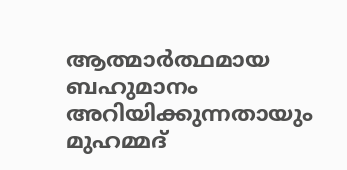ആത്മാര്‍ത്ഥമായ ബഹുമാനം അറിയിക്കുന്നതായും മുഹമ്മദ്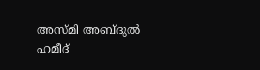അസ്മി അബ്ദുല്‍ ഹമീദ്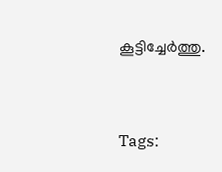കൂട്ടിച്ചേര്‍ത്തു.


Tags: